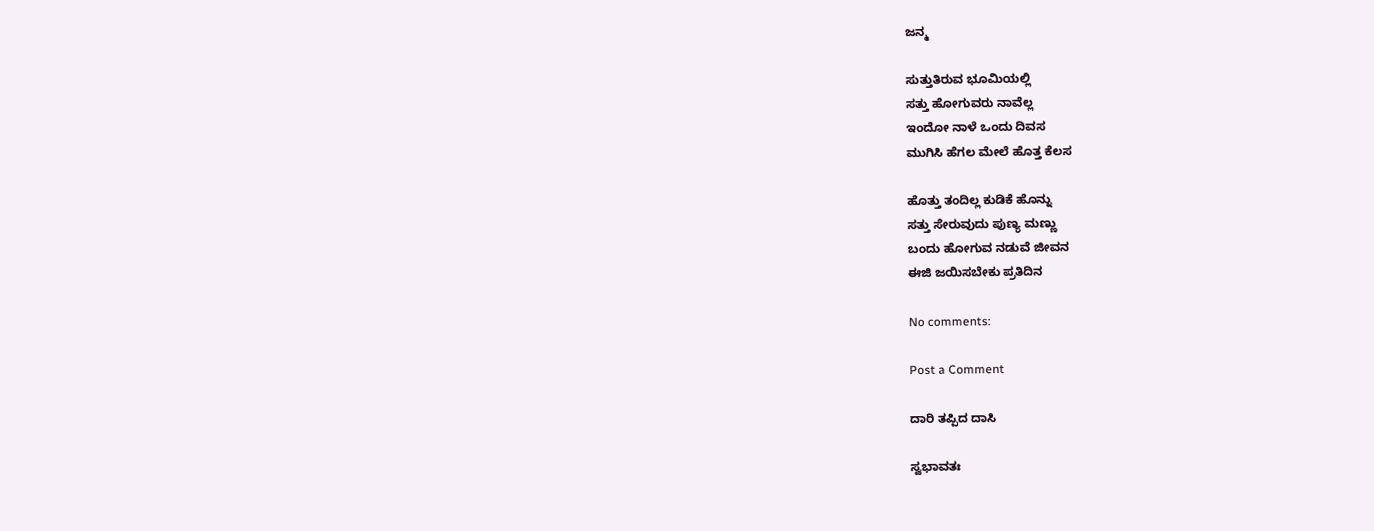ಜನ್ಮ

ಸುತ್ತುತಿರುವ ಭೂಮಿಯಲ್ಲಿ
ಸತ್ತು ಹೋಗುವರು ನಾವೆಲ್ಲ
ಇಂದೋ ನಾಳೆ ಒಂದು ದಿವಸ
ಮುಗಿಸಿ ಹೆಗಲ ಮೇಲೆ ಹೊತ್ತ ಕೆಲಸ

ಹೊತ್ತು ತಂದಿಲ್ಲ ಕುಡಿಕೆ ಹೊನ್ನು
ಸತ್ತು ಸೇರುವುದು ಪುಣ್ಯ ಮಣ್ಣು
ಬಂದು ಹೋಗುವ ನಡುವೆ ಜೀವನ
ಈಜಿ ಜಯಿಸಬೇಕು ಪ್ರತಿದಿನ

No comments:

Post a Comment

ದಾರಿ ತಪ್ಪಿದ ದಾಸಿ

ಸ್ವಭಾವತಃ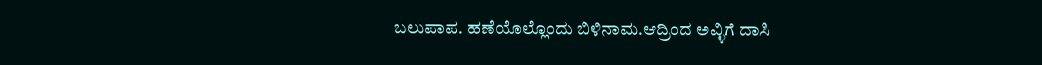ಬಲುಪಾಪ. ಹಣೆಯೊಲ್ಲೊಂದು ಬಿಳಿನಾಮ.ಆದ್ರಿಂದ ಅವ್ಳಿಗೆ ದಾಸಿ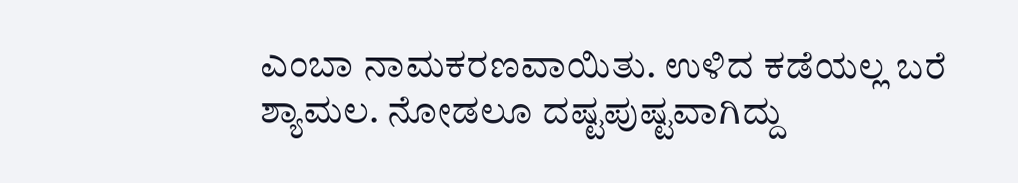ಎಂಬಾ ನಾಮಕರಣವಾಯಿತು. ಉಳಿದ ಕಡೆಯಲ್ಲ ಬರೆ ಶ್ಯಾಮಲ. ನೋಡಲೂ ದಷ್ಟಪುಷ್ಟವಾಗಿದ್ದು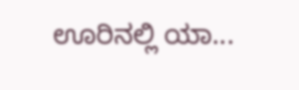ಊರಿನಲ್ಲಿ ಯಾ...